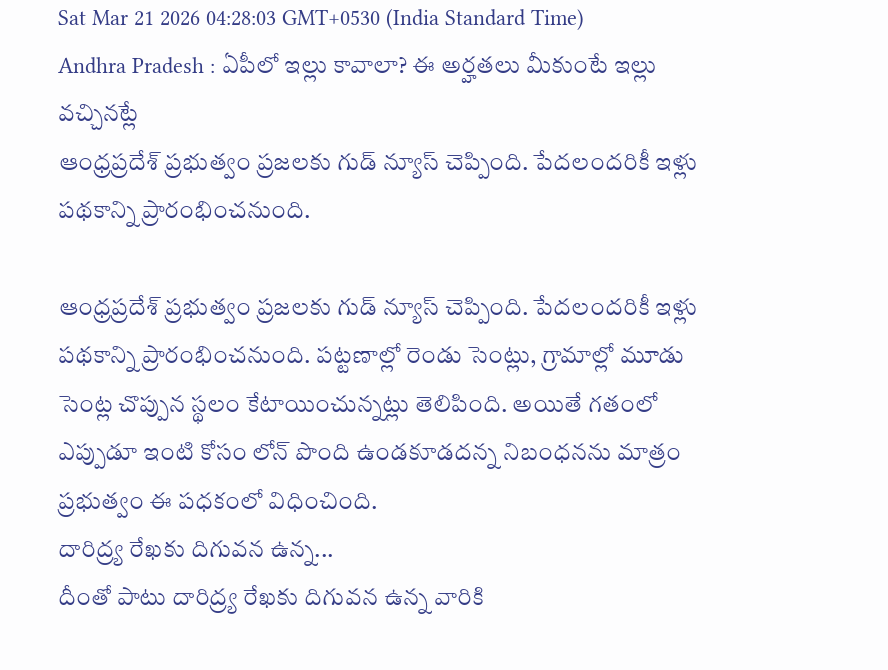Sat Mar 21 2026 04:28:03 GMT+0530 (India Standard Time)
Andhra Pradesh : ఏపీలో ఇల్లు కావాలా? ఈ అర్హతలు మీకుంటే ఇల్లు వచ్చినట్లే
ఆంధ్రప్రదేశ్ ప్రభుత్వం ప్రజలకు గుడ్ న్యూస్ చెప్పింది. పేదలందరికీ ఇళ్లు పథకాన్ని ప్రారంభించనుంది.

ఆంధ్రప్రదేశ్ ప్రభుత్వం ప్రజలకు గుడ్ న్యూస్ చెప్పింది. పేదలందరికీ ఇళ్లు పథకాన్ని ప్రారంభించనుంది. పట్టణాల్లో రెండు సెంట్లు, గ్రామాల్లో మూడు సెంట్ల చొప్పున స్థలం కేటాయించున్నట్లు తెలిపింది. అయితే గతంలో ఎప్పుడూ ఇంటి కోసం లోన్ పొంది ఉండకూడదన్న నిబంధనను మాత్రం ప్రభుత్వం ఈ పధకంలో విధించింది.
దారిద్ర్య రేఖకు దిగువన ఉన్న...
దీంతో పాటు దారిద్ర్య రేఖకు దిగువన ఉన్న వారికి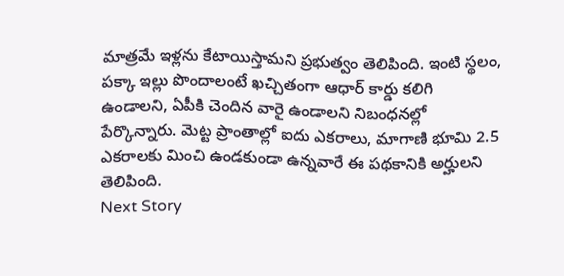మాత్రమే ఇళ్లను కేటాయిస్తామని ప్రభుత్వం తెలిపింది. ఇంటి స్థలం, పక్కా ఇల్లు పొందాలంటే ఖచ్చితంగా ఆధార్ కార్డు కలిగి ఉండాలని, ఏపీకి చెందిన వారై ఉండాలని నిబంధనల్లో పేర్కొన్నారు. మెట్ట ప్రాంతాల్లో ఐదు ఎకరాలు, మాగాణి భూమి 2.5 ఎకరాలకు మించి ఉండకుండా ఉన్నవారే ఈ పథకానికి అర్హులని తెలిపింది.
Next Story